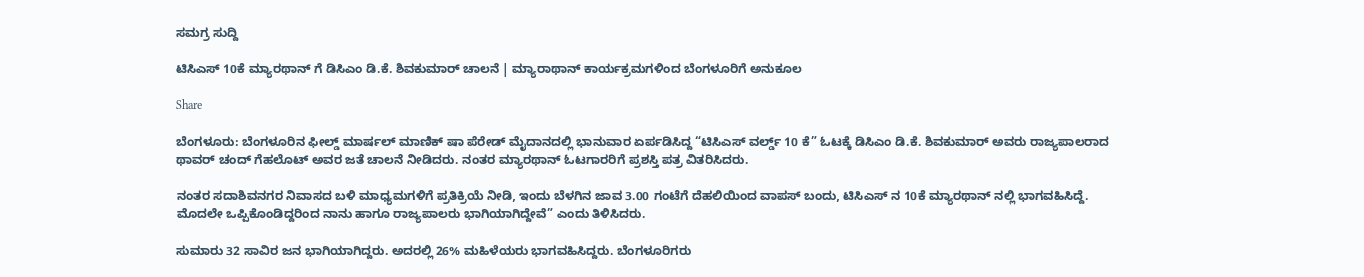ಸಮಗ್ರ ಸುದ್ದಿ

ಟಿಸಿಎಸ್ 10ಕೆ ಮ್ಯಾರಥಾನ್ ಗೆ ಡಿಸಿಎಂ ಡಿ.ಕೆ. ಶಿವಕುಮಾರ್ ಚಾಲನೆ | ಮ್ಯಾರಾಥಾನ್ ಕಾರ್ಯಕ್ರಮಗಳಿಂದ ಬೆಂಗಳೂರಿಗೆ ಅನುಕೂಲ

Share

ಬೆಂಗಳೂರು: ಬೆಂಗಳೂರಿನ ಫೀಲ್ಡ್ ಮಾರ್ಷಲ್ ಮಾಣಿಕ್ ಷಾ ಪೆರೇಡ್ ಮೈದಾನದಲ್ಲಿ ಭಾನುವಾರ ಏರ್ಪಡಿಸಿದ್ದ “ಟಿಸಿಎಸ್ ವರ್ಲ್ಡ್ 10 ಕೆ” ಓಟಕ್ಕೆ ಡಿಸಿಎಂ ಡಿ.ಕೆ. ಶಿವಕುಮಾರ್ ಅವರು ರಾಜ್ಯಪಾಲರಾದ ಥಾವರ್ ಚಂದ್ ಗೆಹಲೊಟ್ ಅವರ ಜತೆ ಚಾಲನೆ ನೀಡಿದರು. ನಂತರ ಮ್ಯಾರಥಾನ್ ಓಟಗಾರರಿಗೆ ಪ್ರಶಸ್ತಿ ಪತ್ರ ವಿತರಿಸಿದರು.

ನಂತರ ಸದಾಶಿವನಗರ ನಿವಾಸದ ಬಳಿ ಮಾಧ್ಯಮಗಳಿಗೆ ಪ್ರತಿಕ್ರಿಯೆ ನೀಡಿ, ಇಂದು ಬೆಳಗಿನ ಜಾವ 3.00 ಗಂಟೆಗೆ ದೆಹಲಿಯಿಂದ ವಾಪಸ್ ಬಂದು, ಟಿಸಿಎಸ್ ನ 10ಕೆ ಮ್ಯಾರಥಾನ್ ನಲ್ಲಿ ಭಾಗವಹಿಸಿದ್ದೆ. ಮೊದಲೇ ಒಪ್ಪಿಕೊಂಡಿದ್ದರಿಂದ ನಾನು ಹಾಗೂ ರಾಜ್ಯಪಾಲರು ಭಾಗಿಯಾಗಿದ್ದೇವೆ” ಎಂದು ತಿಳಿಸಿದರು.

ಸುಮಾರು 32 ಸಾವಿರ ಜನ ಭಾಗಿಯಾಗಿದ್ದರು. ಅದರಲ್ಲಿ 26% ಮಹಿಳೆಯರು ಭಾಗವಹಿಸಿದ್ದರು. ಬೆಂಗಳೂರಿಗರು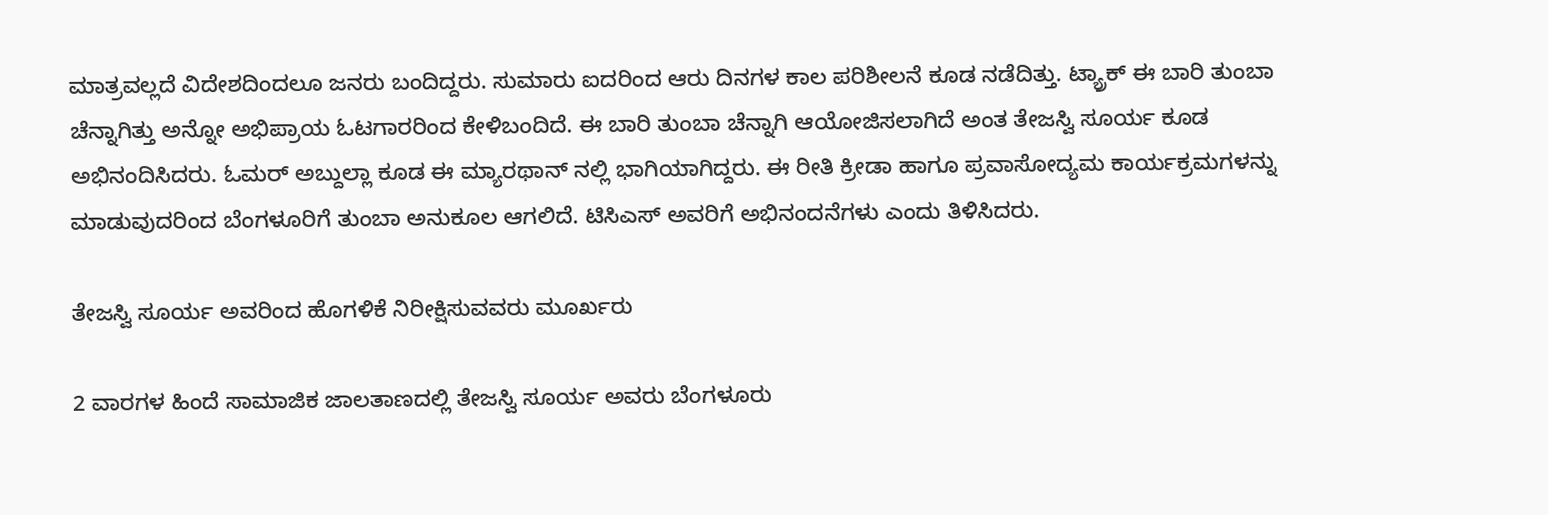ಮಾತ್ರವಲ್ಲದೆ ವಿದೇಶದಿಂದಲೂ ಜನರು ಬಂದಿದ್ದರು. ಸುಮಾರು ಐದರಿಂದ ಆರು ದಿನಗಳ ಕಾಲ ಪರಿಶೀಲನೆ ಕೂಡ ನಡೆದಿತ್ತು. ಟ್ಯ್ರಾಕ್ ಈ ಬಾರಿ ತುಂಬಾ ಚೆನ್ನಾಗಿತ್ತು ಅನ್ನೋ ಅಭಿಪ್ರಾಯ ಓಟಗಾರರಿಂದ ಕೇಳಿಬಂದಿದೆ. ಈ ಬಾರಿ ತುಂಬಾ ಚೆನ್ನಾಗಿ ಆಯೋಜಿಸಲಾಗಿದೆ ಅಂತ ತೇಜಸ್ವಿ ಸೂರ್ಯ ಕೂಡ ಅಭಿನಂದಿಸಿದರು. ಓಮರ್ ಅಬ್ದುಲ್ಲಾ ಕೂಡ ಈ ಮ್ಯಾರಥಾನ್ ನಲ್ಲಿ ಭಾಗಿಯಾಗಿದ್ದರು. ಈ ರೀತಿ ಕ್ರೀಡಾ ಹಾಗೂ ಪ್ರವಾಸೋದ್ಯಮ ಕಾರ್ಯಕ್ರಮಗಳನ್ನು ಮಾಡುವುದರಿಂದ ಬೆಂಗಳೂರಿಗೆ ತುಂಬಾ ಅನುಕೂಲ ಆಗಲಿದೆ. ಟಿಸಿಎಸ್ ಅವರಿಗೆ ಅಭಿನಂದನೆಗಳು ಎಂದು ತಿಳಿಸಿದರು.

ತೇಜಸ್ವಿ ಸೂರ್ಯ ಅವರಿಂದ ಹೊಗಳಿಕೆ ನಿರೀಕ್ಷಿಸುವವರು ಮೂರ್ಖರು

2 ವಾರಗಳ ಹಿಂದೆ ಸಾಮಾಜಿಕ ಜಾಲತಾಣದಲ್ಲಿ ತೇಜಸ್ವಿ ಸೂರ್ಯ ಅವರು ಬೆಂಗಳೂರು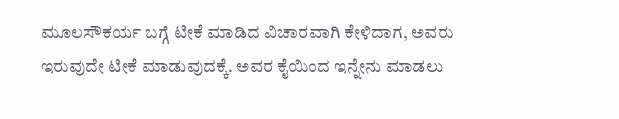ಮೂಲಸೌಕರ್ಯ ಬಗ್ಗೆ ಟೀಕೆ ಮಾಡಿದ ವಿಚಾರವಾಗಿ ಕೇಳಿದಾಗ, ಅವರು ಇರುವುದೇ ಟೀಕೆ ಮಾಡುವುದಕ್ಕೆ. ಅವರ ಕೈಯಿಂದ ಇನ್ನೇನು ಮಾಡಲು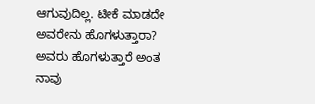ಆಗುವುದಿಲ್ಲ. ಟೀಕೆ ಮಾಡದೇ ಅವರೇನು ಹೊಗಳುತ್ತಾರಾ? ಅವರು ಹೊಗಳುತ್ತಾರೆ ಅಂತ ನಾವು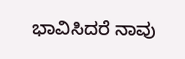ಭಾವಿಸಿದರೆ ನಾವು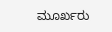ಮೂರ್ಖರು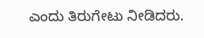ಎಂದು ತಿರುಗೇಟು ನೀಡಿದರು.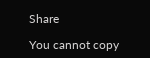Share

You cannot copy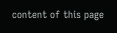content of this page